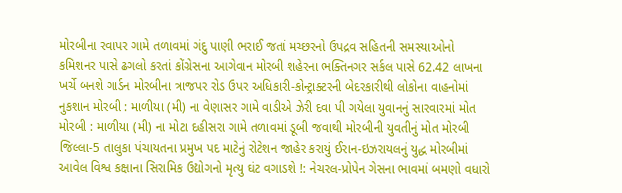મોરબીના રવાપર ગામે તળાવમાં ગંદુ પાણી ભરાઈ જતાં મચ્છરનો ઉપદ્રવ સહિતની સમસ્યાઓનો કમિશનર પાસે ઢગલો કરતાં કોંગ્રેસના આગેવાન મોરબી શહેરના ભક્તિનગર સર્કલ પાસે 62.42 લાખના ખર્ચે બનશે ગાર્ડન મોરબીના ત્રાજપર રોડ ઉપર અધિકારી-કોન્ટ્રાક્ટરની બેદરકારીથી લોકોના વાહનોમાં નુકશાન મોરબી : માળીયા (મી) ના વેણાસર ગામે વાડીએ ઝેરી દવા પી ગયેલા યુવાનનું સારવારમાં મોત મોરબી : માળીયા (મી) ના મોટા દહીસરા ગામે તળાવમાં ડૂબી જવાથી મોરબીની યુવતીનું મોત મોરબી જિલ્લા-5 તાલુકા પંચાયતના પ્રમુખ પદ માટેનું રોટેશન જાહેર કરાયું ઈરાન-ઇઝરાયલનું યુદ્ધ મોરબીમાં આવેલ વિશ્વ કક્ષાના સિરામિક ઉદ્યોગનો મૃત્યુ ઘંટ વગાડશે !: નેચરલ-પ્રોપેન ગેસના ભાવમાં બમણો વધારો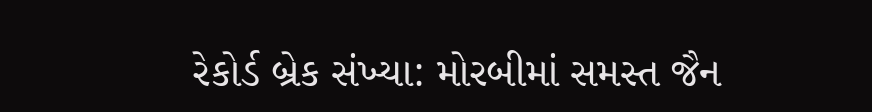રેકોર્ડ બ્રેક સંખ્યા: મોરબીમાં સમસ્ત જૈન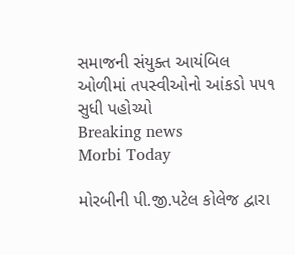સમાજની સંયુક્ત આયંબિલ ઓળીમાં તપસ્વીઓનો આંકડો ૫૫૧ સુધી પહોચ્યો
Breaking news
Morbi Today

મોરબીની પી.જી.પટેલ કોલેજ દ્વારા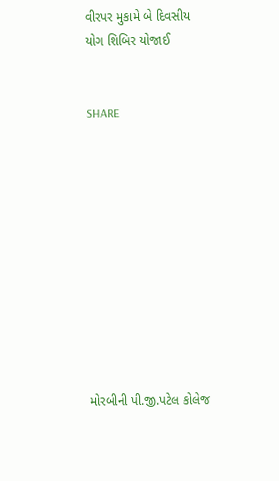વીરપર મુકામે બે દિવસીય યોગ શિબિર યોજાઈ


SHARE











મોરબીની પી.જી.પટેલ કોલેજ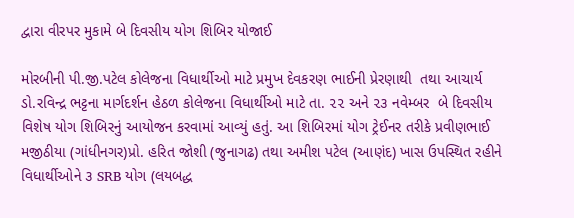દ્વારા વીરપર મુકામે બે દિવસીય યોગ શિબિર યોજાઈ

મોરબીની પી.જી.પટેલ કોલેજના વિધાર્થીઓ માટે પ્રમુખ દેવકરણ ભાઈની પ્રેરણાથી  તથા આચાર્ય ડો.રવિન્દ્ર ભટ્ટના માર્ગદર્શન હેઠળ કોલેજના વિધાર્થીઓ માટે તા. ૨૨ અને ૨૩ નવેમ્બર  બે દિવસીય વિશેષ યોગ શિબિરનું આયોજન કરવામાં આવ્યું હતું. આ શિબિરમાં યોગ ટ્રેઈનર તરીકે પ્રવીણભાઈ મજીઠીયા (ગાંધીનગર)પ્રો. હરિત જોશી (જુનાગઢ) તથા અમીશ પટેલ (આણંદ) ખાસ ઉપસ્થિત રહીને વિધાર્થીઓને ૩ SRB યોગ (લયબદ્ધ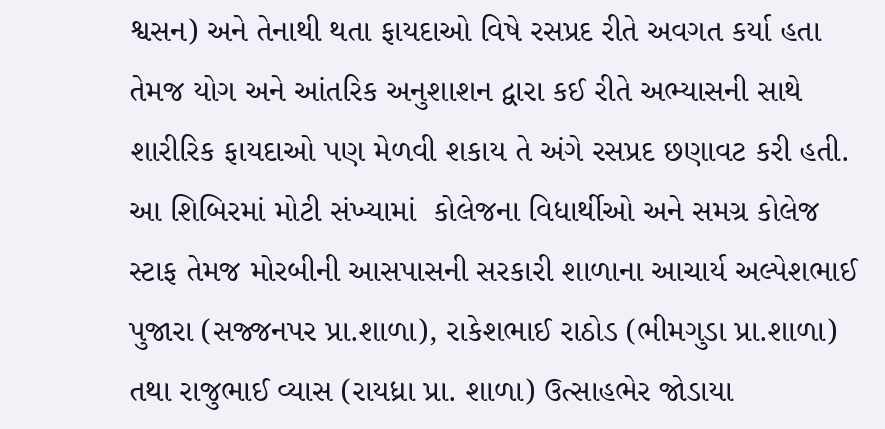શ્વસન) અને તેનાથી થતા ફાયદાઓ વિષે રસપ્રદ રીતે અવગત કર્યા હતા તેમજ યોગ અને આંતરિક અનુશાશન દ્વારા કઈ રીતે અભ્યાસની સાથે શારીરિક ફાયદાઓ પણ મેળવી શકાય તે અંગે રસપ્રદ છણાવટ કરી હતી. આ શિબિરમાં મોટી સંખ્યામાં  કોલેજના વિધાર્થીઓ અને સમગ્ર કોલેજ સ્ટાફ તેમજ મોરબીની આસપાસની સરકારી શાળાના આચાર્ય અલ્પેશભાઈ પુજારા (સજ્જનપર પ્રા.શાળા), રાકેશભાઈ રાઠોડ (ભીમગુડા પ્રા.શાળા) તથા રાજુભાઈ વ્યાસ (રાયધ્રા પ્રા. શાળા) ઉત્સાહભેર જોડાયા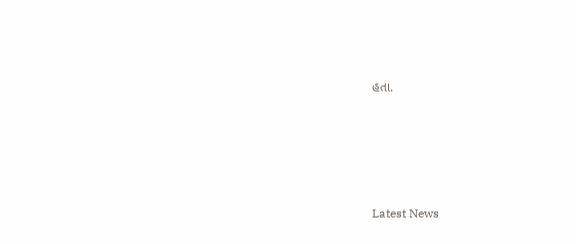હતા.






Latest News